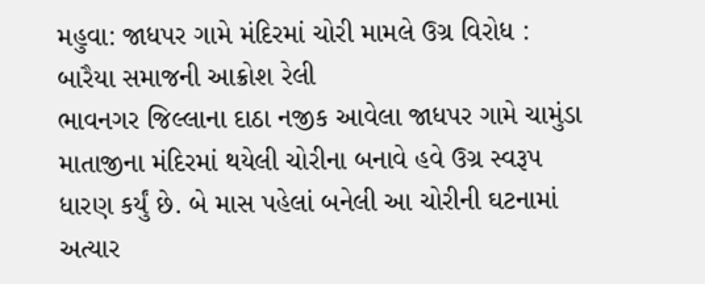મહુવા: જાધપર ગામે મંદિરમાં ચોરી મામલે ઉગ્ર વિરોધ : બારૈયા સમાજની આક્રોશ રેલી
ભાવનગર જિલ્લાના દાઠા નજીક આવેલા જાધપર ગામે ચામુંડા માતાજીના મંદિરમાં થયેલી ચોરીના બનાવે હવે ઉગ્ર સ્વરૂપ ધારણ કર્યું છે. બે માસ પહેલાં બનેલી આ ચોરીની ઘટનામાં અત્યાર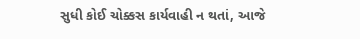સુધી કોઈ ચોક્કસ કાર્યવાહી ન થતાં, આજે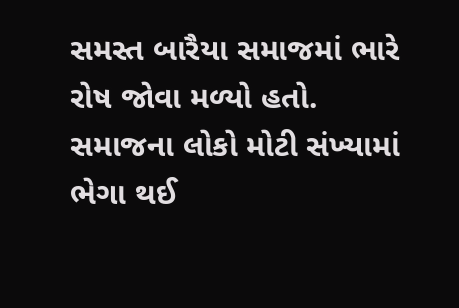સમસ્ત બારૈયા સમાજમાં ભારે રોષ જોવા મળ્યો હતો. સમાજના લોકો મોટી સંખ્યામાં ભેગા થઈ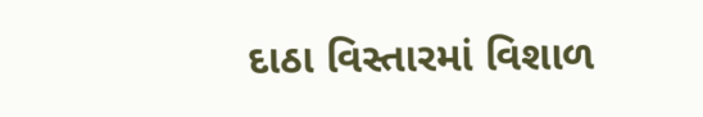દાઠા વિસ્તારમાં વિશાળ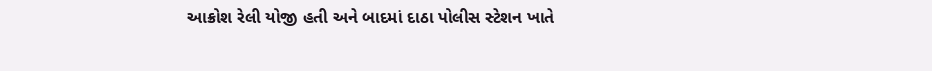આક્રોશ રેલી યોજી હતી અને બાદમાં દાઠા પોલીસ સ્ટેશન ખાતે